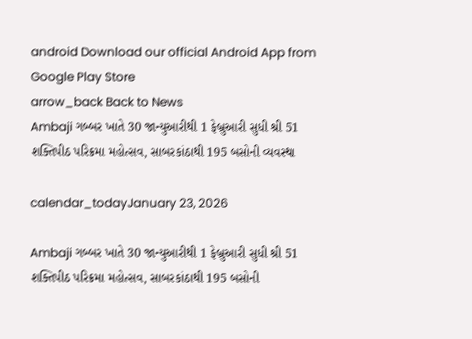android Download our official Android App from Google Play Store
arrow_back Back to News
Ambaji ગબ્બર ખાતે 30 જાન્યુઆરીથી 1 ફેબ્રુઆરી સુધી શ્રી 51 શક્તિપીઠ પરિક્રમા મહોત્સવ, સાબરકાંઠાથી 195 બસોની વ્યવસ્થા

calendar_todayJanuary 23, 2026

Ambaji ગબ્બર ખાતે 30 જાન્યુઆરીથી 1 ફેબ્રુઆરી સુધી શ્રી 51 શક્તિપીઠ પરિક્રમા મહોત્સવ, સાબરકાંઠાથી 195 બસોની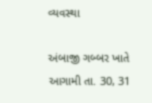વ્યવસ્થા

અંબાજી ગબ્બર ખાતે આગામી તા. 30, 31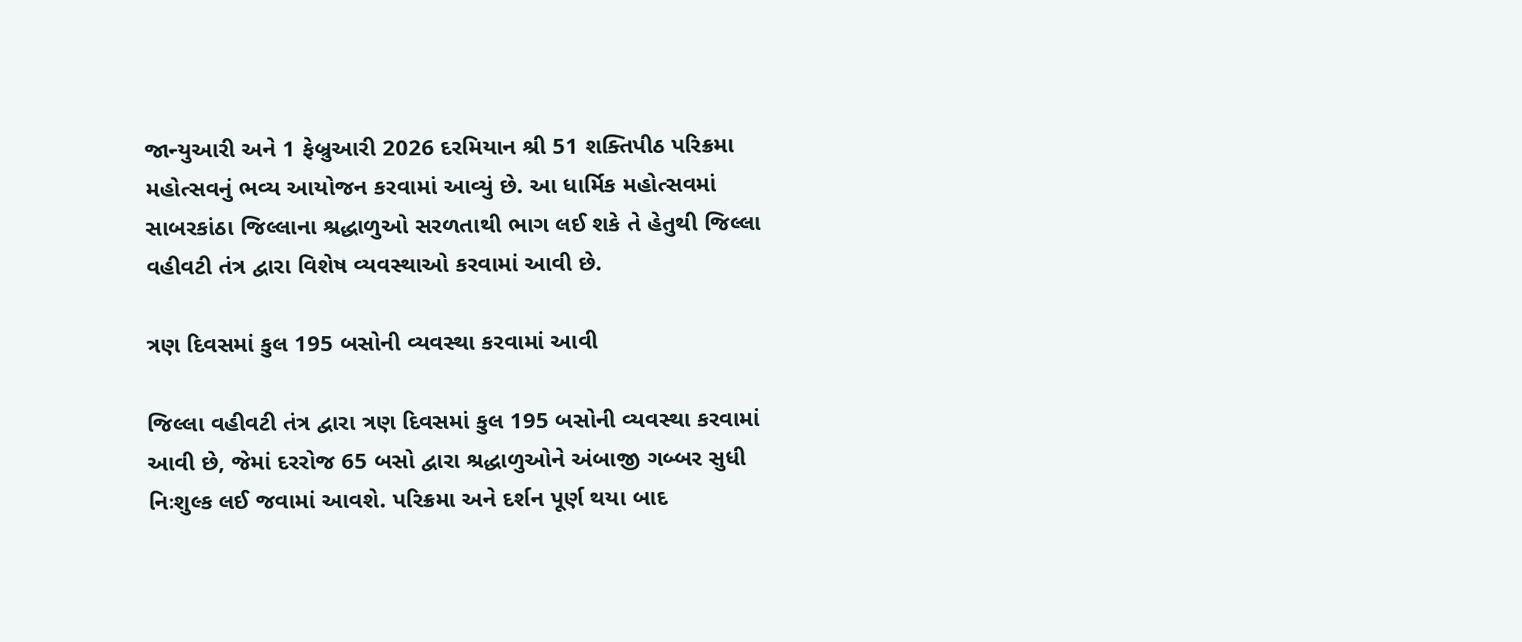જાન્યુઆરી અને 1 ફેબ્રુઆરી 2026 દરમિયાન શ્રી 51 શક્તિપીઠ પરિક્રમા મહોત્સવનું ભવ્ય આયોજન કરવામાં આવ્યું છે. આ ધાર્મિક મહોત્સવમાં સાબરકાંઠા જિલ્લાના શ્રદ્ધાળુઓ સરળતાથી ભાગ લઈ શકે તે હેતુથી જિલ્લા વહીવટી તંત્ર દ્વારા વિશેષ વ્યવસ્થાઓ કરવામાં આવી છે.

ત્રણ દિવસમાં કુલ 195 બસોની વ્યવસ્થા કરવામાં આવી

જિલ્લા વહીવટી તંત્ર દ્વારા ત્રણ દિવસમાં કુલ 195 બસોની વ્યવસ્થા કરવામાં આવી છે, જેમાં દરરોજ 65 બસો દ્વારા શ્રદ્ધાળુઓને અંબાજી ગબ્બર સુધી નિઃશુલ્ક લઈ જવામાં આવશે. પરિક્રમા અને દર્શન પૂર્ણ થયા બાદ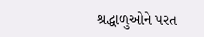શ્રદ્ધાળુઓને પરત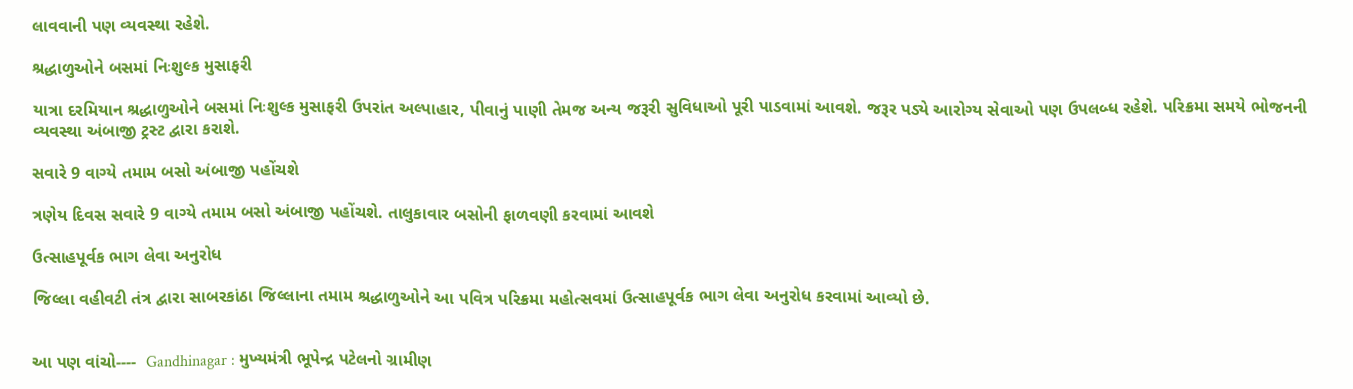લાવવાની પણ વ્યવસ્થા રહેશે.

શ્રદ્ધાળુઓને બસમાં નિઃશુલ્ક મુસાફરી

યાત્રા દરમિયાન શ્રદ્ધાળુઓને બસમાં નિઃશુલ્ક મુસાફરી ઉપરાંત અલ્પાહાર, પીવાનું પાણી તેમજ અન્ય જરૂરી સુવિધાઓ પૂરી પાડવામાં આવશે. જરૂર પડ્યે આરોગ્ય સેવાઓ પણ ઉપલબ્ધ રહેશે. પરિક્રમા સમયે ભોજનની વ્યવસ્થા અંબાજી ટ્રસ્ટ દ્વારા કરાશે.

સવારે 9 વાગ્યે તમામ બસો અંબાજી પહોંચશે

ત્રણેય દિવસ સવારે 9 વાગ્યે તમામ બસો અંબાજી પહોંચશે. તાલુકાવાર બસોની ફાળવણી કરવામાં આવશે

ઉત્સાહપૂર્વક ભાગ લેવા અનુરોધ

જિલ્લા વહીવટી તંત્ર દ્વારા સાબરકાંઠા જિલ્લાના તમામ શ્રદ્ધાળુઓને આ પવિત્ર પરિક્રમા મહોત્સવમાં ઉત્સાહપૂર્વક ભાગ લેવા અનુરોધ કરવામાં આવ્યો છે.


આ પણ વાંચો----  Gandhinagar : મુખ્યમંત્રી ભૂપેન્દ્ર પટેલનો ગ્રામીણ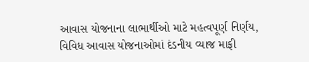આવાસ યોજનાના લાભાર્થીઓ માટે મહત્વપૂર્ણ નિર્ણય, વિવિધ આવાસ યોજનાઓમાં દંડનીય વ્યાજ માફી